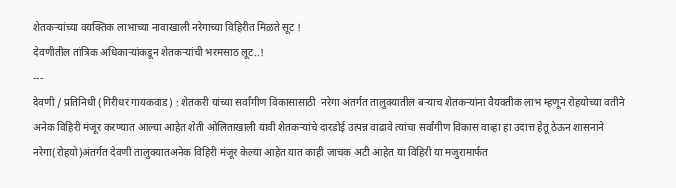शेतकऱ्यांच्या वयक्तिक लाभाच्या नावाखाली नरेगाच्या विहिरीत मिळते सूट !
देवणीतील तांत्रिक अधिकाऱ्यांकडून शेतकऱ्यांची भरमसाठ लूट..!
---
देवणी / प्रतिनिधी (गिरीधर गायकवाड) : शेतकरी यांच्या सर्वांगीण विकासासाठी  नरेगा अंतर्गत तालुक्यातील बऱ्याच शेतकऱ्यांना वैयक्तीक लाभ म्हणून रोहयोच्या वतीने अनेक विहिरी मंजूर करण्यात आल्या आहेत शेती ओलिताखाली यावी शेतकऱ्यांचे दारडोई उत्पन्न वाढावे त्यांचा सर्वांगीण विकास वाव्हा हा उदात्त हेतू ठेऊन शासनाने नरेगा(रोहयो)अंतर्गत देवणी तालुक्यातअनेक विहिरी मंजूर केल्या आहेत यात काही जाचक अटी आहेत या विहिरी या मजुरामार्फत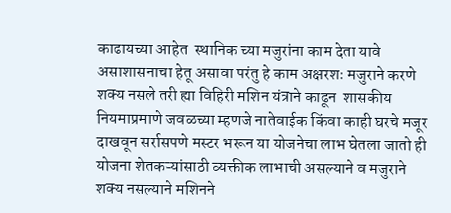काढायच्या आहेत  स्थानिक च्या मजुरांना काम देता यावे असाशासनाचा हेतू असावा परंतु हे काम अक्षरशः मजुराने करणे शक्य नसले तरी ह्या विहिरी मशिन यंत्राने काढून  शासकीय नियमाप्रमाणे जवळच्या म्हणजे नातेवाईक किंवा काही घरचे मजूर दाखवून सर्रासपणे मस्टर भरून या योजनेचा लाभ घेतला जातो ही योजना शेतकऱ्यांसाठी व्यक्तीक लाभाची असल्याने व मजुराने शक्य नसल्याने मशिनने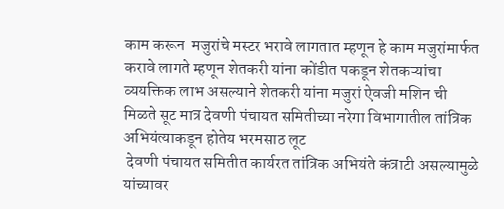काम करून  मजुरांचे मस्टर भरावे लागतात म्हणून हे काम मजुरांमार्फत करावे लागते म्हणून शेतकरी यांना कोंडीत पकडून शेतकऱ्यांचा व्ययक्तिक लाभ असल्याने शेतकरी यांना मजुरां ऐवजी मशिन ची मिळते सूट मात्र देवणी पंचायत समितीच्या नरेगा विभागातील तांत्रिक अभियंत्याकडून होतेय भरमसाठ लूट
 देवणी पंचायत समितीत कार्यरत तांत्रिक अभियंते कंत्राटी असल्यामुळे यांच्यावर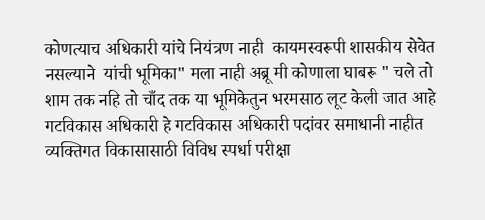कोणत्याच अधिकारी यांचे नियंत्रण नाही  कायमस्वरूपी शासकीय सेवेत नसल्याने  यांची भूमिका" मला नाही अब्रू मी कोणाला घाबरू " चले तो शाम तक नहि तो चाँद तक या भूमिकेतुन भरमसाठ लूट केली जात आहे गटविकास अधिकारी हे गटविकास अधिकारी पदांवर समाधानी नाहीत व्यक्तिगत विकासासाठी विविध स्पर्धा परीक्षा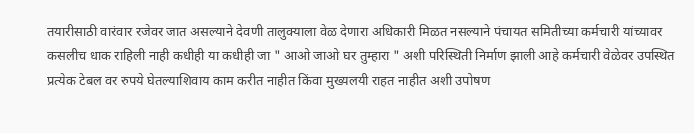तयारीसाठी वारंवार रजेवर जात असल्याने देवणी तालुक्याला वेळ देणारा अधिकारी मिळत नसल्याने पंचायत समितीच्या कर्मचारी यांच्यावर कसलीच धाक राहिली नाही कधीही या कधीही जा " आओ जाओ घर तुम्हारा " अशी परिस्थिती निर्माण झाली आहे कर्मचारी वेळेवर उपस्थित प्रत्येक टेबल वर रुपये घेतल्याशिवाय काम करीत नाहीत किंवा मुख्यलयी राहत नाहीत अशी उपोषण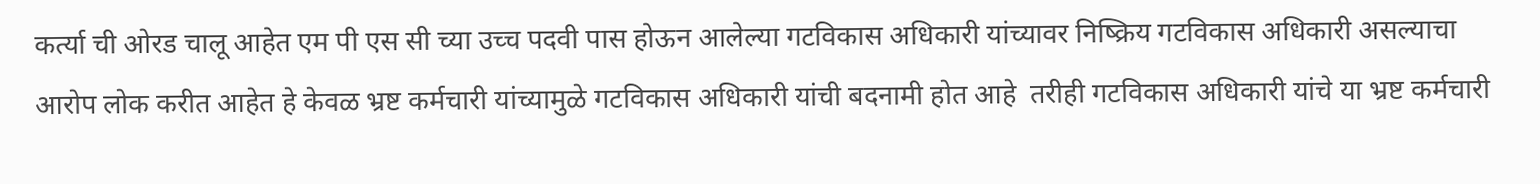कर्त्या ची ओरड चालू आहेत एम पी एस सी च्या उच्च पदवी पास होऊन आलेल्या गटविकास अधिकारी यांच्यावर निष्क्रिय गटविकास अधिकारी असल्याचा आरोप लोक करीत आहेत हे केवळ भ्रष्ट कर्मचारी यांच्यामुळे गटविकास अधिकारी यांची बदनामी होत आहे  तरीही गटविकास अधिकारी यांचे या भ्रष्ट कर्मचारी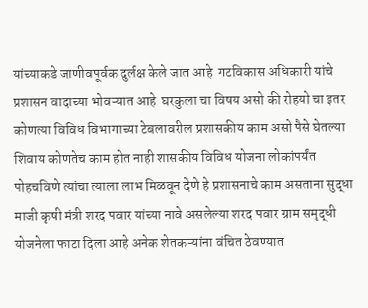यांच्याकडे जाणीवपूर्वक दुर्लक्ष केले जात आहे  गटविकास अधिकारी यांचे प्रशासन वादाच्या भोवऱ्यात आहे  घरकुला चा विषय असो की रोहयो चा इतर कोणत्या विविध विभागाच्या टेबलावरील प्रशासकीय काम असो पैसे घेतल्या शिवाय कोणतेच काम होत नाही शासकीय विविध योजना लोकांपर्यंत पोहचविणे त्यांचा त्याला लाभ मिळवून देणे हे प्रशासनाचे काम असताना सुद्धा माजी कृषी मंत्री शरद पवार यांच्या नावे असलेल्या शरद पवार ग्राम समृद्धी योजनेला फाटा दिला आहे अनेक शेतकऱ्यांना वंचित ठेवण्यात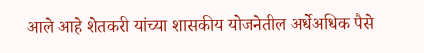आले आहे शेतकरी यांच्या शासकीय योजनेतील अर्धेअधिक पैसे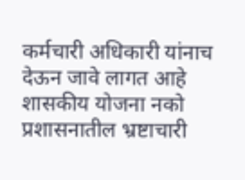कर्मचारी अधिकारी यांनाच देऊन जावे लागत आहे शासकीय योजना नको प्रशासनातील भ्रष्टाचारी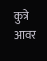कुत्रे आवर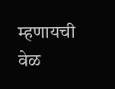म्हणायची वेळ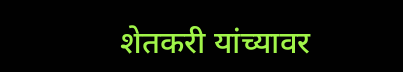शेतकरी यांच्यावर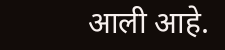आली आहे.